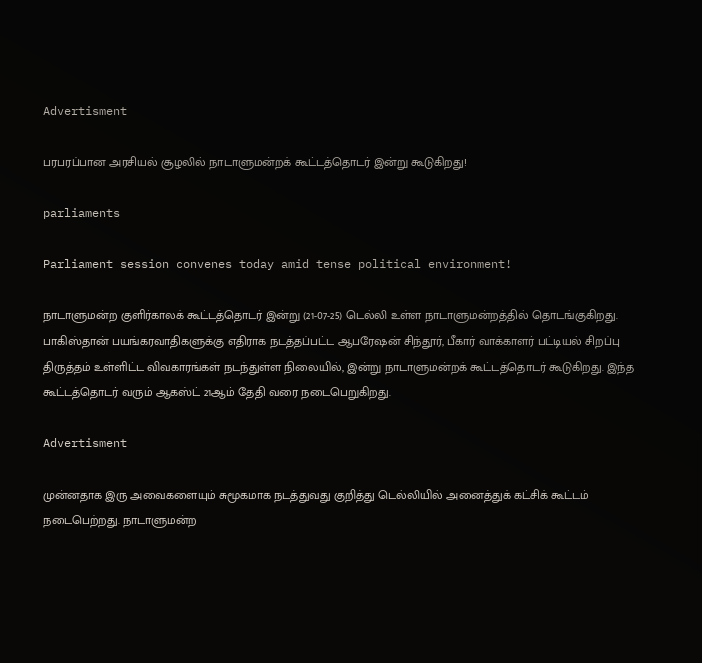Advertisment

பரபரப்பான அரசியல் சூழலில் நாடாளுமன்றக் கூட்டத்தொடர் இன்று கூடுகிறது!

parliaments

Parliament session convenes today amid tense political environment!

நாடாளுமன்ற குளிர்காலக் கூட்டத்தொடர் இன்று (21-07-25) டெல்லி உள்ள நாடாளுமன்றத்தில் தொடங்குகிறது. பாகிஸ்தான் பயங்கரவாதிகளுக்கு எதிராக நடத்தப்பட்ட ஆபரேஷன் சிந்தூர், பீகார் வாக்காளர் பட்டியல் சிறப்பு திருத்தம் உள்ளிட்ட விவகாரங்கள் நடந்துள்ள நிலையில், இன்று நாடாளுமன்றக் கூட்டத்தொடர் கூடுகிறது. இந்த கூட்டத்தொடர் வரும் ஆகஸ்ட் 21ஆம் தேதி வரை நடைபெறுகிறது.

Advertisment

முன்னதாக இரு அவைகளையும் சுமூகமாக நடத்துவது குறித்து டெல்லியில் அனைத்துக் கட்சிக் கூட்டம் நடைபெற்றது. நாடாளுமன்ற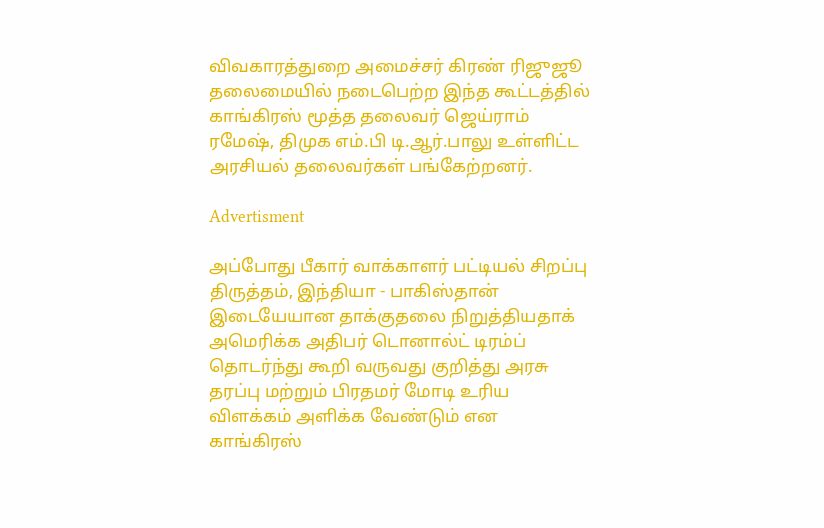விவகாரத்துறை அமைச்சர் கிரண் ரிஜுஜூ தலைமையில் நடைபெற்ற இந்த கூட்டத்தில் காங்கிரஸ் மூத்த தலைவர் ஜெய்ராம் ரமேஷ், திமுக எம்.பி டி.ஆர்.பாலு உள்ளிட்ட அரசியல் தலைவர்கள் பங்கேற்றனர்.

Advertisment

அப்போது பீகார் வாக்காளர் பட்டியல் சிறப்பு திருத்தம், இந்தியா - பாகிஸ்தான் இடையேயான தாக்குதலை நிறுத்தியதாக் அமெரிக்க அதிபர் டொனால்ட் டிரம்ப் தொடர்ந்து கூறி வருவது குறித்து அரசு தரப்பு மற்றும் பிரதமர் மோடி உரிய விளக்கம் அளிக்க வேண்டும் என காங்கிரஸ்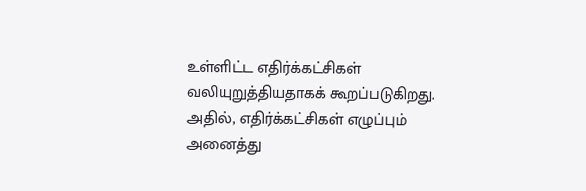உள்ளிட்ட எதிர்க்கட்சிகள் வலியுறுத்தியதாகக் கூறப்படுகிறது. அதில், எதிர்க்கட்சிகள் எழுப்பும் அனைத்து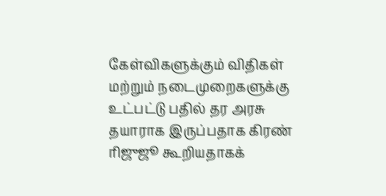கேள்விகளுக்கும் விதிகள் மற்றும் நடைமுறைகளுக்கு உட்பட்டு பதில் தர அரசு தயாராக இருப்பதாக கிரண் ரிஜுஜூ கூறியதாகக்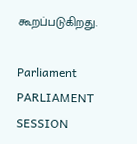கூறப்படுகிறது.

Parliament PARLIAMENT SESSION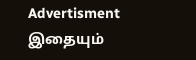Advertisment
இதையும்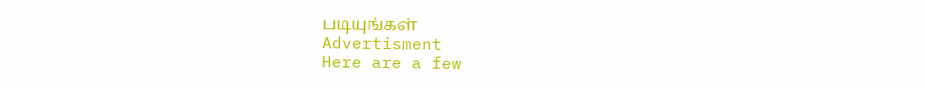படியுங்கள்
Advertisment
Here are a few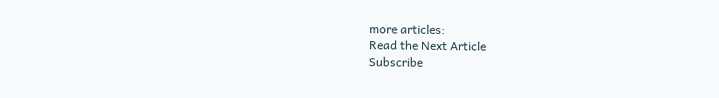more articles:
Read the Next Article
Subscribe